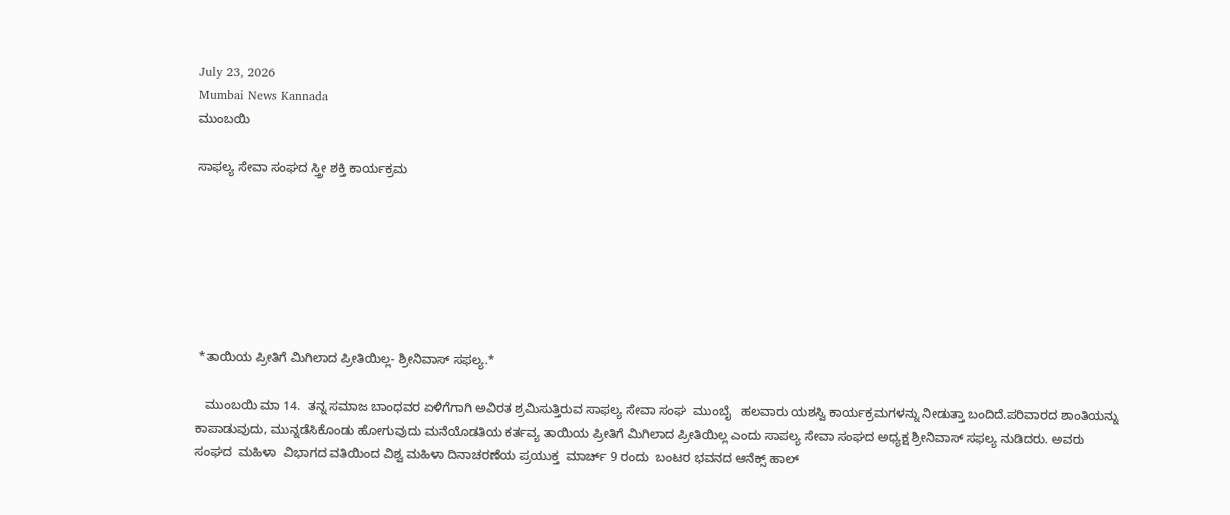July 23, 2026
Mumbai News Kannada
ಮುಂಬಯಿ

ಸಾಫಲ್ಯ ಸೇವಾ ಸಂಘದ ಸ್ತ್ರೀ ಶಕ್ತಿ ಕಾರ್ಯಕ್ರಮ







 *ತಾಯಿಯ ಪ್ರೀತಿಗೆ ಮಿಗಿಲಾದ ಪ್ರೀತಿಯಿಲ್ಲ- ಶ್ರೀನಿವಾಸ್ ಸಫಲ್ಯ.*

   ಮುಂಬಯಿ ಮಾ 14.  ತನ್ನ ಸಮಾಜ ಬಾಂಧವರ ಏಳಿಗೆಗಾಗಿ ಅವಿರತ ಶ್ರಮಿಸುತ್ತಿರುವ ಸಾಫಲ್ಯ ಸೇವಾ ಸಂಘ  ಮುಂಬೈ   ಹಲವಾರು ಯಶಸ್ವಿ ಕಾರ್ಯಕ್ರಮಗಳನ್ನು ನೀಡುತ್ತಾ ಬಂದಿದೆ.ಪರಿವಾರದ ಶಾಂತಿಯನ್ನು ಕಾಪಾಡುವುದು, ಮುನ್ನಡೆಸಿಕೊಂಡು ಹೋಗುವುದು ಮನೆಯೊಡತಿಯ ಕರ್ತವ್ಯ ತಾಯಿಯ ಪ್ರೀತಿಗೆ ಮಿಗಿಲಾದ ಪ್ರೀತಿಯಿಲ್ಲ ಎಂದು ಸಾಪಲ್ಯ ಸೇವಾ ಸಂಘದ ಅಧ್ಯಕ್ಷ ಶ್ರೀನಿವಾಸ್ ಸಫಲ್ಯ ನುಡಿದರು. ಅವರು ಸಂಘದ  ಮಹಿಳಾ  ವಿಭಾಗದ ವತಿಯಿಂದ ವಿಶ್ವ ಮಹಿಳಾ ದಿನಾಚರಣೆಯ ಪ್ರಯುಕ್ತ  ಮಾರ್ಚ್ 9 ರಂದು  ಬಂಟರ ಭವನದ ಆನೆಕ್ಸ್ ಹಾಲ್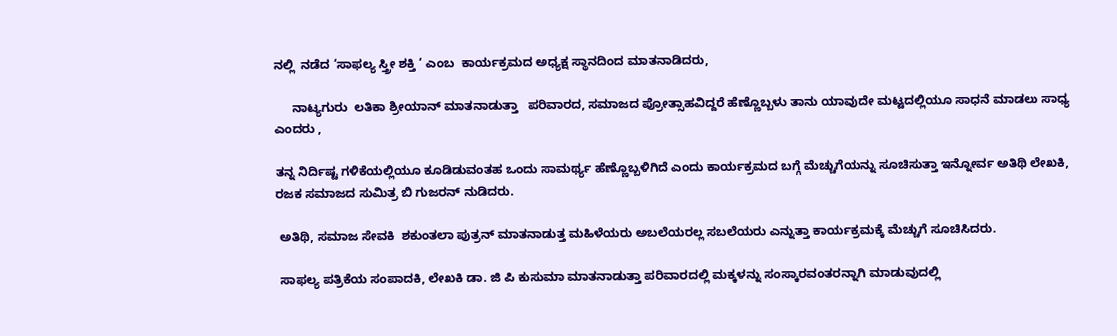ನಲ್ಲಿ  ನಡೆದ ‘ಸಾಫಲ್ಯ ಸ್ತ್ರೀ ಶಕ್ತಿ ‘ ಎಂಬ  ಕಾರ್ಯಕ್ರಮದ ಅಧ್ಯಕ್ಷ ಸ್ಥಾನದಿಂದ ಮಾತನಾಡಿದರು,

     ನಾಟ್ಯಗುರು  ಲತಿಕಾ ಶ್ರೀಯಾನ್ ಮಾತನಾಡುತ್ತಾ   ಪರಿವಾರದ, ಸಮಾಜದ ಪ್ರೋತ್ಸಾಹವಿದ್ದರೆ ಹೆಣ್ಣೊಬ್ಬಳು ತಾನು ಯಾವುದೇ ಮಟ್ಟದಲ್ಲಿಯೂ ಸಾಧನೆ ಮಾಡಲು ಸಾಧ್ಯ ಎಂದರು ,

ತನ್ನ ನಿರ್ದಿಷ್ಟ ಗಳಿಕೆಯಲ್ಲಿಯೂ ಕೂಡಿಡುವಂತಹ ಒಂದು ಸಾಮರ್ಥ್ಯ ಹೆಣ್ಣೊಬ್ಬಳಿಗಿದೆ ಎಂದು ಕಾರ್ಯಕ್ರಮದ ಬಗ್ಗೆ ಮೆಚ್ಚುಗೆಯನ್ನು ಸೂಚಿಸುತ್ತಾ ಇನ್ನೋರ್ವ ಅತಿಥಿ ಲೇಖಕಿ, ರಜಕ ಸಮಾಜದ ಸುಮಿತ್ರ ಬಿ ಗುಜರನ್ ನುಡಿದರು.

 ಅತಿಥಿ, ಸಮಾಜ ಸೇವಕಿ  ಶಕುಂತಲಾ ಪುತ್ರನ್ ಮಾತನಾಡುತ್ತ ಮಹಿಳೆಯರು ಅಬಲೆಯರಲ್ಲ ಸಬಲೆಯರು ಎನ್ನುತ್ತಾ ಕಾರ್ಯಕ್ರಮಕ್ಕೆ ಮೆಚ್ಚುಗೆ ಸೂಚಿಸಿದರು.

 ಸಾಫಲ್ಯ ಪತ್ರಿಕೆಯ ಸಂಪಾದಕಿ, ಲೇಖಕಿ ಡಾ. ಜಿ ಪಿ ಕುಸುಮಾ ಮಾತನಾಡುತ್ತಾ ಪರಿವಾರದಲ್ಲಿ ಮಕ್ಕಳನ್ನು ಸಂಸ್ಕಾರವಂತರನ್ನಾಗಿ ಮಾಡುವುದಲ್ಲಿ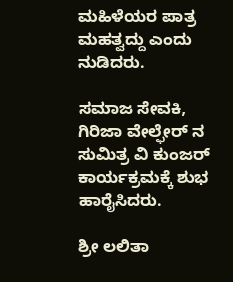ಮಹಿಳೆಯರ ಪಾತ್ರ ಮಹತ್ವದ್ದು ಎಂದು ನುಡಿದರು.

ಸಮಾಜ ಸೇವಕಿ, ಗಿರಿಜಾ ವೇಲ್ಫೇರ್ ನ ಸುಮಿತ್ರ ವಿ ಕುಂಜರ್ ಕಾರ್ಯಕ್ರಮಕ್ಕೆ ಶುಭ ಹಾರೈಸಿದರು.

ಶ್ರೀ ಲಲಿತಾ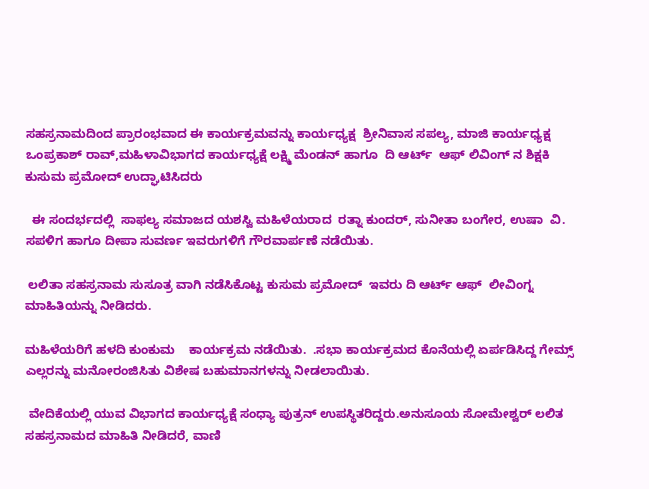ಸಹಸ್ರನಾಮದಿಂದ ಪ್ರಾರಂಭವಾದ ಈ ಕಾರ್ಯಕ್ರಮವನ್ನು ಕಾರ್ಯಧ್ಯಕ್ಷ  ಶ್ರೀನಿವಾಸ ಸಪಲ್ಯ, ಮಾಜಿ ಕಾರ್ಯಧ್ಯಕ್ಷ ಒಂಪ್ರಕಾಶ್ ರಾವ್,ಮಹಿಳಾವಿಭಾಗದ ಕಾರ್ಯಧ್ಯಕ್ಷೆ ಲಕ್ಷ್ಮಿ ಮೆಂಡನ್ ಹಾಗೂ  ದಿ ಆರ್ಟ್  ಆಫ್ ಲಿವಿಂಗ್ ನ ಶಿಕ್ಷಕಿ ಕುಸುಮ ಪ್ರಮೋದ್ ಉದ್ಘಾಟಿಸಿದರು

  ಈ ಸಂದರ್ಭದಲ್ಲಿ  ಸಾಫಲ್ಯ ಸಮಾಜದ ಯಶಸ್ವಿ ಮಹಿಳೆಯರಾದ  ರತ್ನಾ ಕುಂದರ್, ಸುನೀತಾ ಬಂಗೇರ, ಉಷಾ  ವಿ. ಸಪಳಿಗ ಹಾಗೂ ದೀಪಾ ಸುವರ್ಣ ಇವರುಗಳಿಗೆ ಗೌರವಾರ್ಪಣೆ ನಡೆಯಿತು.

 ಲಲಿತಾ ಸಹಸ್ರನಾಮ ಸುಸೂತ್ರ ವಾಗಿ ನಡೆಸಿಕೊಟ್ಟ ಕುಸುಮ ಪ್ರಮೋದ್  ಇವರು ದಿ ಆರ್ಟ್ ಆಫ್  ಲೀವಿಂಗ್ನ ಮಾಹಿತಿಯನ್ನು ನೀಡಿದರು.

ಮಹಿಳೆಯರಿಗೆ ಹಳದಿ ಕುಂಕುಮ    ಕಾರ್ಯಕ್ರಮ ನಡೆಯಿತು.  .ಸಭಾ ಕಾರ್ಯಕ್ರಮದ ಕೊನೆಯಲ್ಲಿ ಏರ್ಪಡಿಸಿದ್ದ ಗೇಮ್ಸ್ ಎಲ್ಲರನ್ನು ಮನೋರಂಜಿಸಿತು ವಿಶೇಷ ಬಹುಮಾನಗಳನ್ನು ನೀಡಲಾಯಿತು.

 ವೇದಿಕೆಯಲ್ಲಿ ಯುವ ವಿಭಾಗದ ಕಾರ್ಯಧ್ಯಕ್ಷೆ ಸಂಧ್ಯಾ ಪುತ್ರನ್ ಉಪಸ್ಥಿತರಿದ್ದರು.ಅನುಸೂಯ ಸೋಮೇಶ್ವರ್ ಲಲಿತ ಸಹಸ್ರನಾಮದ ಮಾಹಿತಿ ನೀಡಿದರೆ, ವಾಣಿ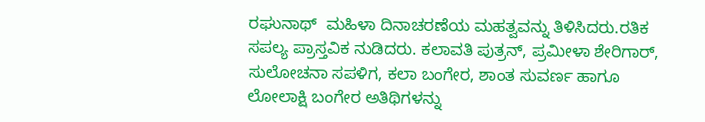ರಘುನಾಥ್  ಮಹಿಳಾ ದಿನಾಚರಣೆಯ ಮಹತ್ವವನ್ನು ತಿಳಿಸಿದರು.ರತಿಕ ಸಪಲ್ಯ ಪ್ರಾಸ್ತವಿಕ ನುಡಿದರು. ಕಲಾವತಿ ಪುತ್ರನ್, ಪ್ರಮೀಳಾ ಶೇರಿಗಾರ್, ಸುಲೋಚನಾ ಸಪಳಿಗ, ಕಲಾ ಬಂಗೇರ, ಶಾಂತ ಸುವರ್ಣ ಹಾಗೂ ಲೋಲಾಕ್ಷಿ ಬಂಗೇರ ಅತಿಥಿಗಳನ್ನು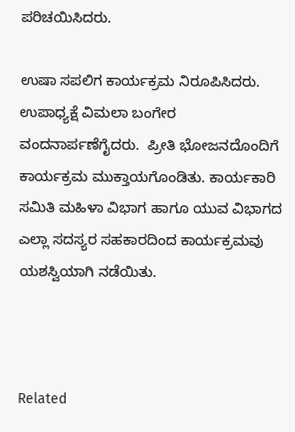ಪರಿಚಯಿಸಿದರು.

ಉಷಾ ಸಪಲಿಗ ಕಾರ್ಯಕ್ರಮ ನಿರೂಪಿಸಿದರು. ಉಪಾಧ್ಯಕ್ಷೆ ವಿಮಲಾ ಬಂಗೇರ ವಂದನಾರ್ಪಣೆಗೈದರು.  ಪ್ರೀತಿ ಭೋಜನದೊಂದಿಗೆ ಕಾರ್ಯಕ್ರಮ ಮುಕ್ತಾಯಗೊಂಡಿತು. ಕಾರ್ಯಕಾರಿ ಸಮಿತಿ ಮಹಿಳಾ ವಿಭಾಗ ಹಾಗೂ ಯುವ ವಿಭಾಗದ ಎಲ್ಲಾ ಸದಸ್ಯರ ಸಹಕಾರದಿಂದ ಕಾರ್ಯಕ್ರಮವು ಯಶಸ್ವಿಯಾಗಿ ನಡೆಯಿತು.



Related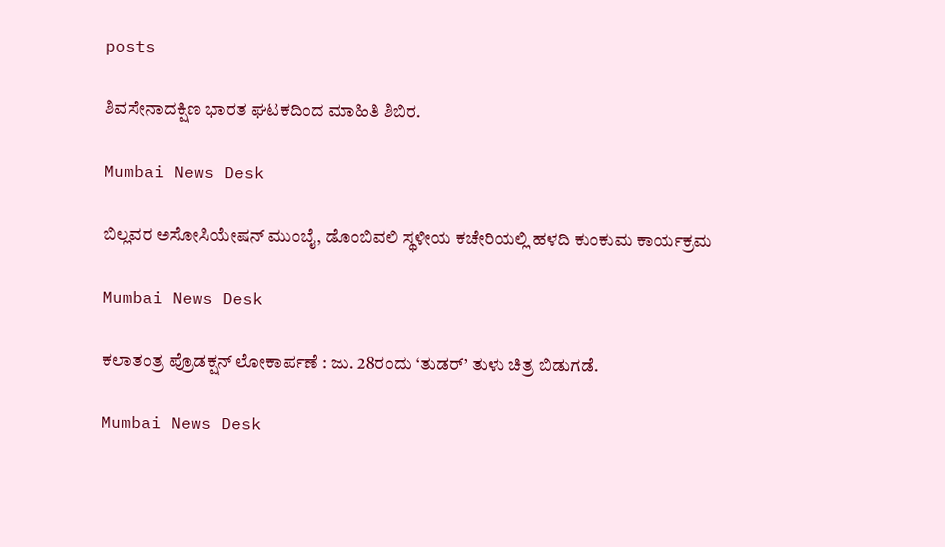posts

ಶಿವಸೇನಾದಕ್ಷಿಣ ಭಾರತ ಘಟಕದಿಂದ ಮಾಹಿತಿ ಶಿಬಿರ.

Mumbai News Desk

ಬಿಲ್ಲವರ ಅಸೋಸಿಯೇಷನ್ ಮುಂಬೈ, ಡೊಂಬಿವಲಿ ಸ್ಥಳೀಯ ಕಚೇರಿಯಲ್ಲಿ ಹಳದಿ ಕುಂಕುಮ ಕಾರ್ಯಕ್ರಮ

Mumbai News Desk

ಕಲಾತಂತ್ರ ಪ್ರೊಡಕ್ಷನ್ ಲೋಕಾರ್ಪಣೆ : ಜು. 28ರಂದು ‘ತುಡರ್’ ತುಳು ಚಿತ್ರ ಬಿಡುಗಡೆ.

Mumbai News Desk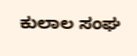ಕುಲಾಲ ಸಂಘ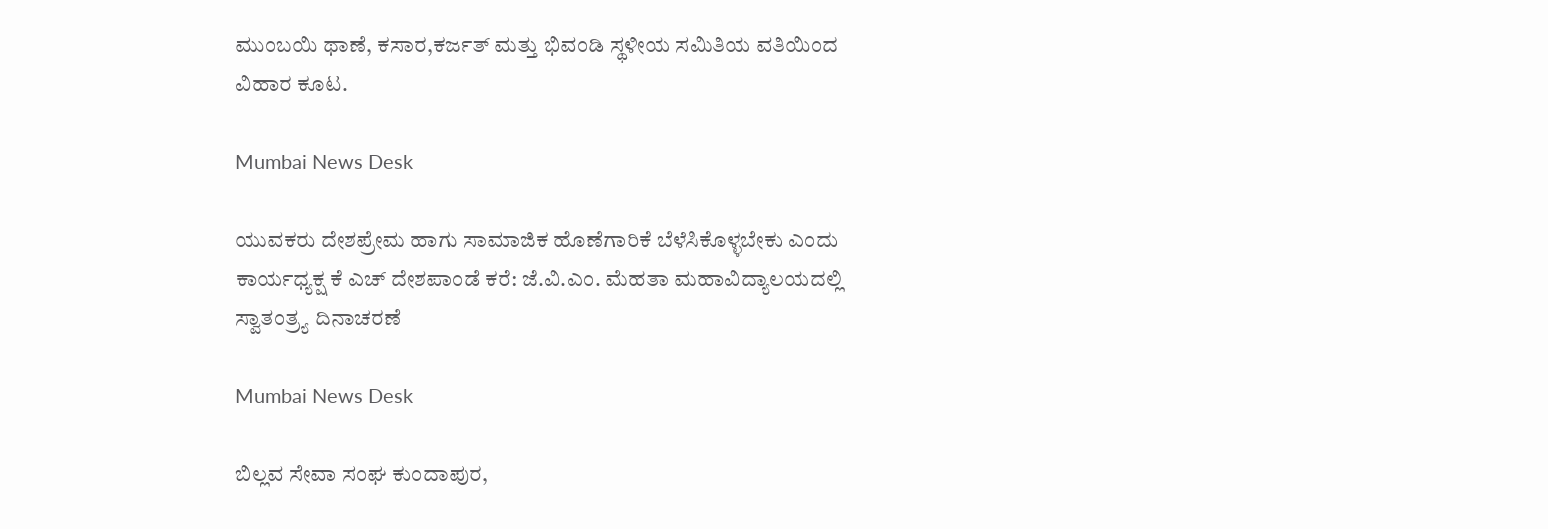ಮುಂಬಯಿ ಥಾಣೆ, ಕಸಾರ,ಕರ್ಜತ್ ಮತ್ತು ಭಿವಂಡಿ ಸ್ಥಳೀಯ ಸಮಿತಿಯ ವತಿಯಿಂದ ವಿಹಾರ ಕೂಟ.

Mumbai News Desk

ಯುವಕರು ದೇಶಪ್ರೇಮ ಹಾಗು ಸಾಮಾಜಿಕ ಹೊಣೆಗಾರಿಕೆ ಬೆಳೆಸಿಕೊಳ್ಳಬೇಕು ಎಂದು ಕಾರ್ಯಧ್ಯಕ್ಷ ಕೆ ಎಚ್ ದೇಶಪಾಂಡೆ ಕರೆ: ಜೆ.ವಿ.ಎಂ. ಮೆಹತಾ ಮಹಾವಿದ್ಯಾಲಯದಲ್ಲಿ ಸ್ವಾತಂತ್ರ್ಯ ದಿನಾಚರಣೆ

Mumbai News Desk

ಬಿಲ್ಲವ ಸೇವಾ ಸಂಘ ಕುಂದಾಪುರ,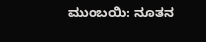ಮುಂಬಯಿ: ನೂತನ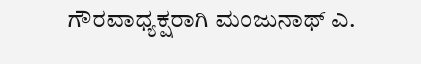ಗೌರವಾಧ್ಯಕ್ಷರಾಗಿ ಮಂಜುನಾಥ್ ಎ.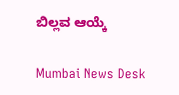ಬಿಲ್ಲವ ಆಯ್ಕೆ

Mumbai News Desk